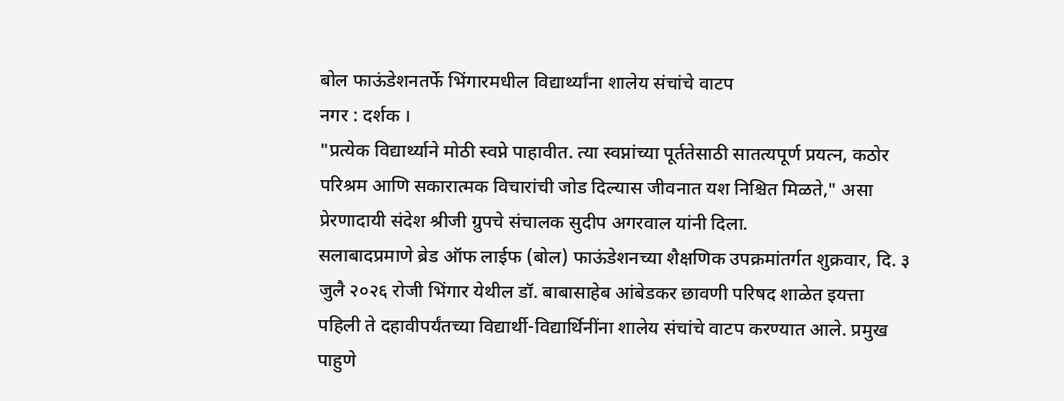बोल फाऊंडेशनतर्फे भिंगारमधील विद्यार्थ्यांना शालेय संचांचे वाटप
नगर : दर्शक ।
"प्रत्येक विद्यार्थ्याने मोठी स्वप्ने पाहावीत. त्या स्वप्नांच्या पूर्ततेसाठी सातत्यपूर्ण प्रयत्न, कठोर परिश्रम आणि सकारात्मक विचारांची जोड दिल्यास जीवनात यश निश्चित मिळते," असा प्रेरणादायी संदेश श्रीजी ग्रुपचे संचालक सुदीप अगरवाल यांनी दिला.
सलाबादप्रमाणे ब्रेड ऑफ लाईफ (बोल) फाऊंडेशनच्या शैक्षणिक उपक्रमांतर्गत शुक्रवार, दि. ३ जुलै २०२६ रोजी भिंगार येथील डॉ. बाबासाहेब आंबेडकर छावणी परिषद शाळेत इयत्ता पहिली ते दहावीपर्यंतच्या विद्यार्थी-विद्यार्थिनींना शालेय संचांचे वाटप करण्यात आले. प्रमुख पाहुणे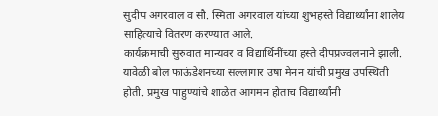सुदीप अगरवाल व सौ. स्मिता अगरवाल यांच्या शुभहस्ते विद्यार्थ्यांना शालेय साहित्याचे वितरण करण्यात आले.
कार्यक्रमाची सुरुवात मान्यवर व विद्यार्थिनींच्या हस्ते दीपप्रज्वलनाने झाली. यावेळी बोल फाऊंडेशनच्या सल्लागार उषा मेनन यांची प्रमुख उपस्थिती होती. प्रमुख पाहुण्यांचे शाळेत आगमन होताच विद्यार्थ्यांनी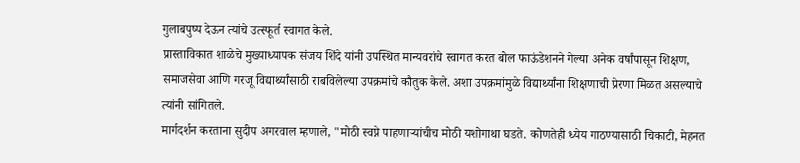गुलाबपुष्प देऊन त्यांचे उत्स्फूर्त स्वागत केले.
प्रास्ताविकात शाळेचे मुख्याध्यापक संजय शिंदे यांनी उपस्थित मान्यवरांचे स्वागत करत बोल फाऊंडेशनने गेल्या अनेक वर्षांपासून शिक्षण, समाजसेवा आणि गरजू विद्यार्थ्यांसाठी राबविलेल्या उपक्रमांचे कौतुक केले. अशा उपक्रमांमुळे विद्यार्थ्यांना शिक्षणाची प्रेरणा मिळत असल्याचे त्यांनी सांगितले.
मार्गदर्शन करताना सुदीप अगरवाल म्हणाले, "मोठी स्वप्ने पाहणाऱ्यांचीच मोठी यशोगाथा घडते. कोणतेही ध्येय गाठण्यासाठी चिकाटी, मेहनत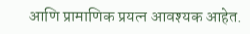आणि प्रामाणिक प्रयत्न आवश्यक आहेत.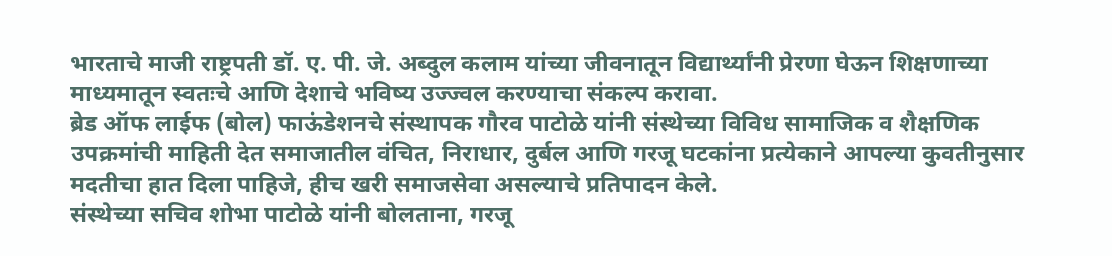भारताचे माजी राष्ट्रपती डॉ. ए. पी. जे. अब्दुल कलाम यांच्या जीवनातून विद्यार्थ्यांनी प्रेरणा घेऊन शिक्षणाच्या माध्यमातून स्वतःचे आणि देशाचे भविष्य उज्ज्वल करण्याचा संकल्प करावा.
ब्रेड ऑफ लाईफ (बोल) फाऊंडेशनचे संस्थापक गौरव पाटोळे यांनी संस्थेच्या विविध सामाजिक व शैक्षणिक उपक्रमांची माहिती देत समाजातील वंचित, निराधार, दुर्बल आणि गरजू घटकांना प्रत्येकाने आपल्या कुवतीनुसार मदतीचा हात दिला पाहिजे, हीच खरी समाजसेवा असल्याचे प्रतिपादन केले.
संस्थेच्या सचिव शोभा पाटोळे यांनी बोलताना, गरजू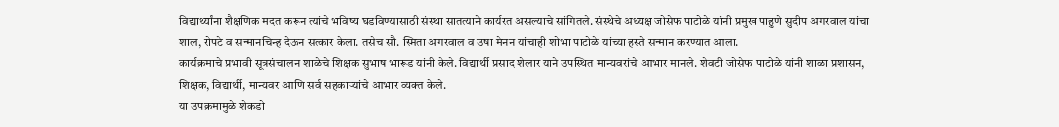विद्यार्थ्यांना शैक्षणिक मदत करून त्यांचे भविष्य घडविण्यासाठी संस्था सातत्याने कार्यरत असल्याचे सांगितले. संस्थेचे अध्यक्ष जोसेफ पाटोळे यांनी प्रमुख पाहुणे सुदीप अगरवाल यांचा शाल, रोपटे व सन्मानचिन्ह देऊन सत्कार केला. तसेच सौ. स्मिता अगरवाल व उषा मेनन यांचाही शोभा पाटोळे यांच्या हस्ते सन्मान करण्यात आला.
कार्यक्रमाचे प्रभावी सूत्रसंचालन शाळेचे शिक्षक सुभाष भारूड यांनी केले. विद्यार्थी प्रसाद शेलार याने उपस्थित मान्यवरांचे आभार मानले. शेवटी जोसेफ पाटोळे यांनी शाळा प्रशासन, शिक्षक, विद्यार्थी, मान्यवर आणि सर्व सहकाऱ्यांचे आभार व्यक्त केले.
या उपक्रमामुळे शेकडो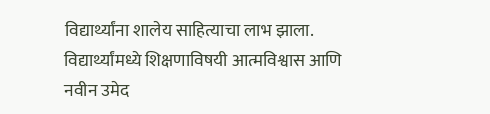विद्यार्थ्यांना शालेय साहित्याचा लाभ झाला. विद्यार्थ्यांमध्ये शिक्षणाविषयी आत्मविश्वास आणि नवीन उमेद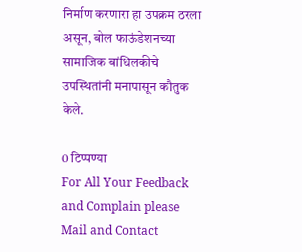निर्माण करणारा हा उपक्रम ठरला असून, बोल फाऊंडेशनच्या सामाजिक बांधिलकीचे उपस्थितांनी मनापासून कौतुक केले.

0 टिप्पण्या
For All Your Feedback and Complain please Mail and Contact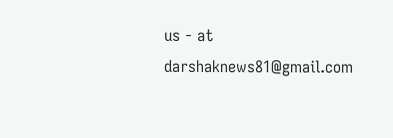us - at darshaknews81@gmail.com